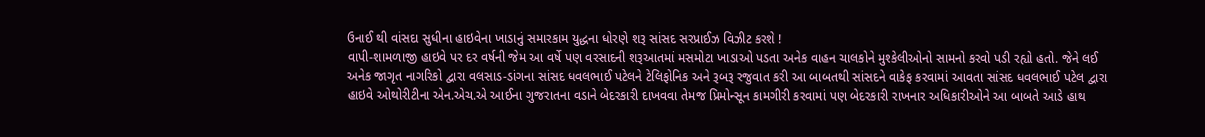ઉનાઈ થી વાંસદા સુધીના હાઇવેના ખાડાનું સમારકામ યુદ્ધના ધોરણે શરૂ સાંસદ સરપ્રાઈઝ વિઝીટ કરશે !
વાપી-શામળાજી હાઇવે પર દર વર્ષની જેમ આ વર્ષે પણ વરસાદની શરૂઆતમાં મસમોટા ખાડાઓ પડતા અનેક વાહન ચાલકોને મુશ્કેલીઓનો સામનો કરવો પડી રહ્યો હતો. જેને લઈ અનેક જાગૃત નાગરિકો દ્વારા વલસાડ-ડાંગના સાંસદ ધવલભાઈ પટેલને ટેલિફોનિક અને રૂબરૂ રજુવાત કરી આ બાબતથી સાંસદને વાકેફ કરવામાં આવતા સાંસદ ધવલભાઈ પટેલ દ્વારા હાઇવે ઓથોરીટીના એન.એચ.એ આઈના ગુજરાતના વડાને બેદરકારી દાખવવા તેમજ પ્રિમોન્સૂન કામગીરી કરવામાં પણ બેદરકારી રાખનાર અધિકારીઓને આ બાબતે આડે હાથ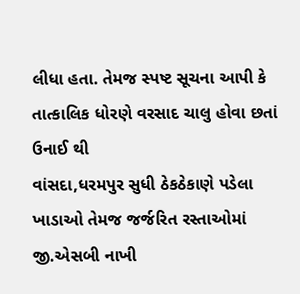લીધા હતા. તેમજ સ્પષ્ટ સૂચના આપી કે તાત્કાલિક ધોરણે વરસાદ ચાલુ હોવા છતાં ઉનાઈ થી
વાંસદા,ધરમપુર સુધી ઠેકઠેકાણે પડેલા ખાડાઓ તેમજ જર્જરિત રસ્તાઓમાં જી.એસબી નાખી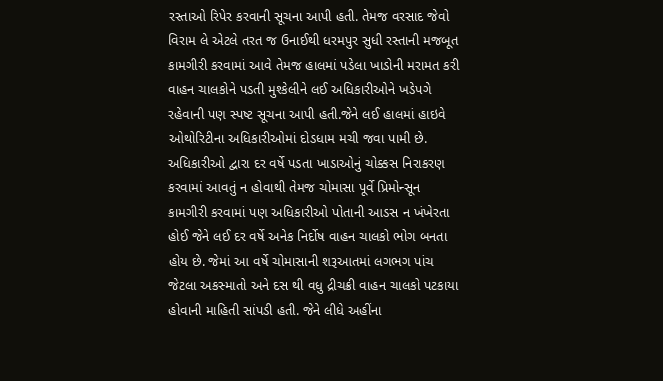રસ્તાઓ રિપેર કરવાની સૂચના આપી હતી. તેમજ વરસાદ જેવો વિરામ લે એટલે તરત જ ઉનાઈથી ધરમપુર સુધી રસ્તાની મજબૂત કામગીરી કરવામાં આવે તેમજ હાલમાં પડેલા ખાડોની મરામત કરી વાહન ચાલકોને પડતી મુશ્કેલીને લઈ અધિકારીઓને ખડેપગે રહેવાની પણ સ્પષ્ટ સૂચના આપી હતી.જેને લઈ હાલમાં હાઇવે ઓથોરિટીના અધિકારીઓમાં દોડધામ મચી જવા પામી છે. અધિકારીઓ દ્વારા દર વર્ષે પડતા ખાડાઓનું ચોક્કસ નિરાકરણ કરવામાં આવતું ન હોવાથી તેમજ ચોમાસા પૂર્વે પ્રિમોન્સૂન કામગીરી કરવામાં પણ અધિકારીઓ પોતાની આડસ ન ખંખેરતા હોઈ જેને લઈ દર વર્ષે અનેક નિર્દોષ વાહન ચાલકો ભોગ બનતા હોય છે. જેમાં આ વર્ષે ચોમાસાની શરૂઆતમાં લગભગ પાંચ જેટલા અકસ્માતો અને દસ થી વધુ દ્રીચક્રી વાહન ચાલકો પટકાયા હોવાની માહિતી સાંપડી હતી. જેને લીધે અહીંના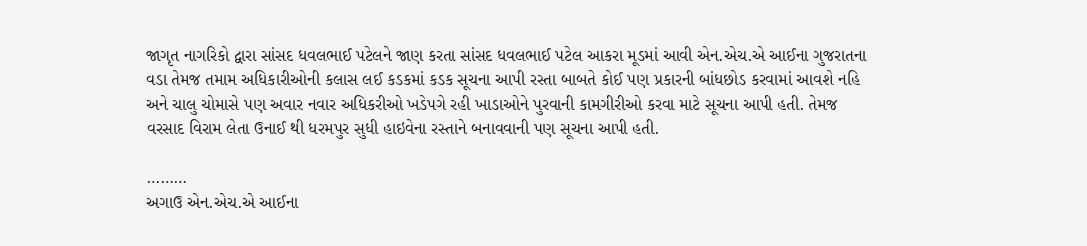જાગૃત નાગરિકો દ્વારા સાંસદ ધવલભાઈ પટેલને જાણ કરતા સાંસદ ધવલભાઈ પટેલ આકરા મૂડમાં આવી એન.એચ.એ આઈના ગુજરાતના વડા તેમજ તમામ અધિકારીઓની કલાસ લઈ કડકમાં કડક સૂચના આપી રસ્તા બાબતે કોઈ પણ પ્રકારની બાંધછોડ કરવામાં આવશે નહિ અને ચાલુ ચોમાસે પણ અવાર નવાર અધિકરીઓ ખડેપગે રહી ખાડાઓને પુરવાની કામગીરીઓ કરવા માટે સૂચના આપી હતી. તેમજ વરસાદ વિરામ લેતા ઉનાઈ થી ધરમપુર સુધી હાઇવેના રસ્તાને બનાવવાની પણ સૂચના આપી હતી.

………
અગાઉ એન.એચ.એ આઈના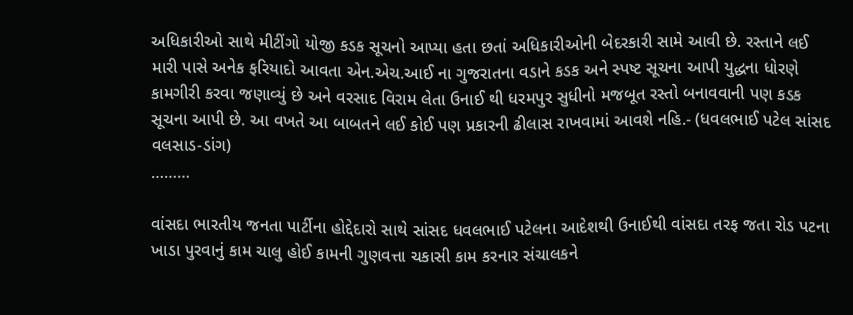અધિકારીઓ સાથે મીટીંગો યોજી કડક સૂચનો આપ્યા હતા છતાં અધિકારીઓની બેદરકારી સામે આવી છે. રસ્તાને લઈ મારી પાસે અનેક ફરિયાદો આવતા એન.એચ.આઈ ના ગુજરાતના વડાને કડક અને સ્પષ્ટ સૂચના આપી યુદ્ધના ધોરણે કામગીરી કરવા જણાવ્યું છે અને વરસાદ વિરામ લેતા ઉનાઈ થી ધરમપુર સુધીનો મજબૂત રસ્તો બનાવવાની પણ કડક સૂચના આપી છે. આ વખતે આ બાબતને લઈ કોઈ પણ પ્રકારની ઢીલાસ રાખવામાં આવશે નહિ.- (ધવલભાઈ પટેલ સાંસદ વલસાડ-ડાંગ)
………

વાંસદા ભારતીય જનતા પાર્ટીના હોદ્દેદારો સાથે સાંસદ ધવલભાઈ પટેલના આદેશથી ઉનાઈથી વાંસદા તરફ જતા રોડ પટના ખાડા પુરવાનું કામ ચાલુ હોઈ કામની ગુણવત્તા ચકાસી કામ કરનાર સંચાલકને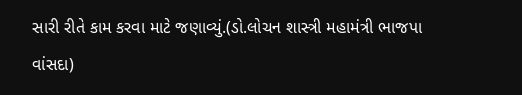સારી રીતે કામ કરવા માટે જણાવ્યું.(ડો.લોચન શાસ્ત્રી મહામંત્રી ભાજપા વાંસદા)